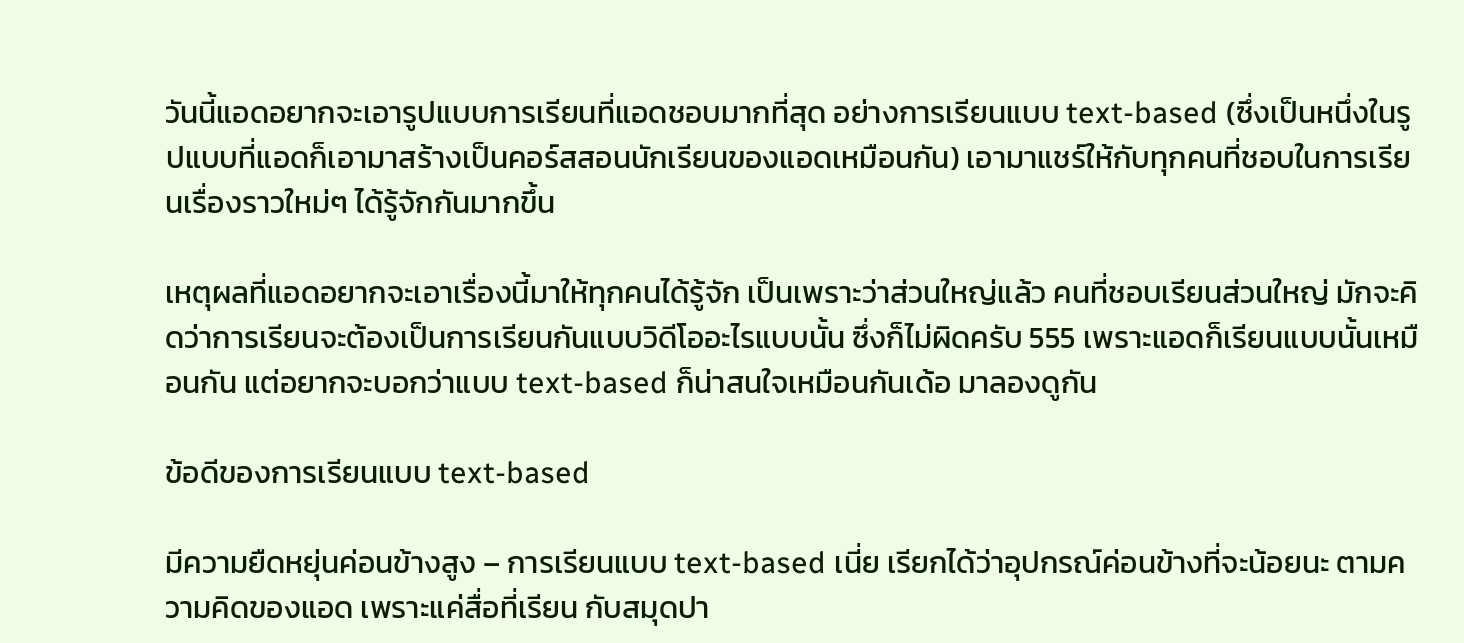วันนี้แอดอยากจะเอารูปแบบการเรียนที่แอดชอบมากที่สุด อย่างการเรียนแบบ text-based (ซึ่งเป็นหนึ่งในรูปแบบที่แอดก็เอามาสร้างเป็นคอร์สสอนนักเรียนของแอดเหมือนกัน) เอามาแชร์ให้กับทุกคนที่ชอบในการเรียนเรื่องราวใหม่ๆ ได้รู้จักกันมากขึ้น

เหตุผลที่แอดอยากจะเอาเรื่องนี้มาให้ทุกคนได้รู้จัก เป็นเพราะว่าส่วนใหญ่แล้ว คนที่ชอบเรียนส่วนใหญ่ มักจะคิดว่าการเรียนจะต้องเป็นการเรียนกันแบบวิดีโออะไรแบบนั้น ซึ่งก็ไม่ผิดครับ 555 เพราะแอดก็เรียนแบบนั้นเหมือนกัน แต่อยากจะบอกว่าแบบ text-based ก็น่าสนใจเหมือนกันเด้อ มาลองดูกัน

ข้อดีของการเรียนแบบ text-based

มีความยืดหยุ่นค่อนข้างสูง – การเรียนแบบ text-based เนี่ย เรียกได้ว่าอุปกรณ์ค่อนข้างที่จะน้อยนะ ตามความคิดของแอด เพราะแค่สื่อที่เรียน กับสมุดปา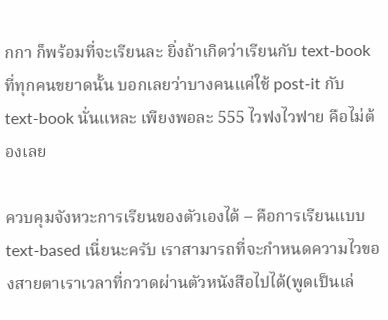กกา ก็พร้อมที่จะเรียนละ ยิ่งถ้าเกิดว่าเรียนกับ text-book ที่ทุกคนขยาดนั้น บอกเลยว่าบางคนแค่ใช้ post-it กับ text-book นั่นแหละ เพียงพอละ 555 ไวฟงไวฟาย คือไม่ต้องเลย

ควบคุมจังหวะการเรียนของตัวเองได้ – คือการเรียนแบบ text-based เนี่ยนะครับ เราสามารถที่จะกำหนดความไวของสายตาเราเวลาที่กวาดผ่านตัวหนังสือไปได้(พูดเป็นเล่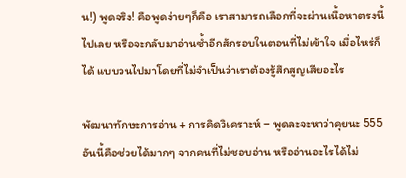น!) พูดจริง! คือพูดง่ายๆก็คือ เราสามารถเลือกที่จะผ่านเนื้อหาตรงนี้ไปเลย หรือจะกลับมาอ่านซ้ำอีกสักรอบในตอนที่ไม่เข้าใจ เมื่อไหร่ก็ได้ แบบวนไปมาโดยที่ไม่จำเป็นว่าเราต้องรู้สึกสูญเสียอะไร

พัฒนาทักษะการอ่าน + การคิดวิเคราะห์ – พูดละจะหาว่าคุยนะ 555 อันนี้คือช่วยได้มากๆ จากคนที่ไม่ชอบอ่าน หรืออ่านอะไรได้ไม่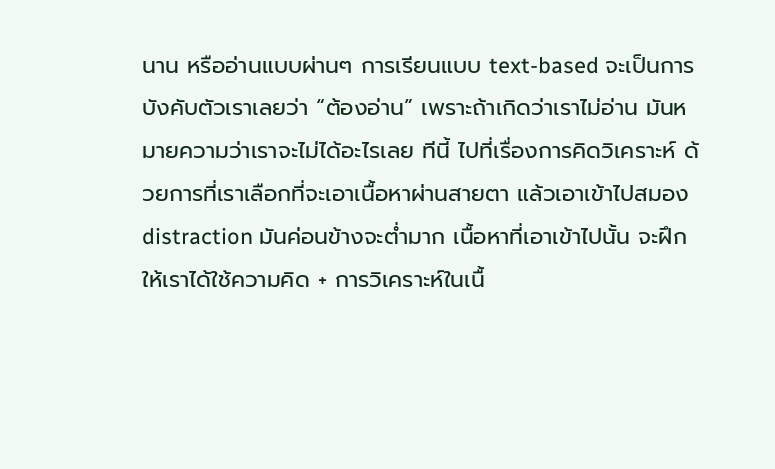นาน หรืออ่านแบบผ่านๆ การเรียนแบบ text-based จะเป็นการบังคับตัวเราเลยว่า “ต้องอ่าน” เพราะถ้าเกิดว่าเราไม่อ่าน มันหมายความว่าเราจะไม่ได้อะไรเลย ทีนี้ ไปที่เรื่องการคิดวิเคราะห์ ด้วยการที่เราเลือกที่จะเอาเนื้อหาผ่านสายตา แล้วเอาเข้าไปสมอง distraction มันค่อนข้างจะต่ำมาก เนื้อหาที่เอาเข้าไปนั้น จะฝึกให้เราได้ใช้ความคิด + การวิเคราะห์ในเนื้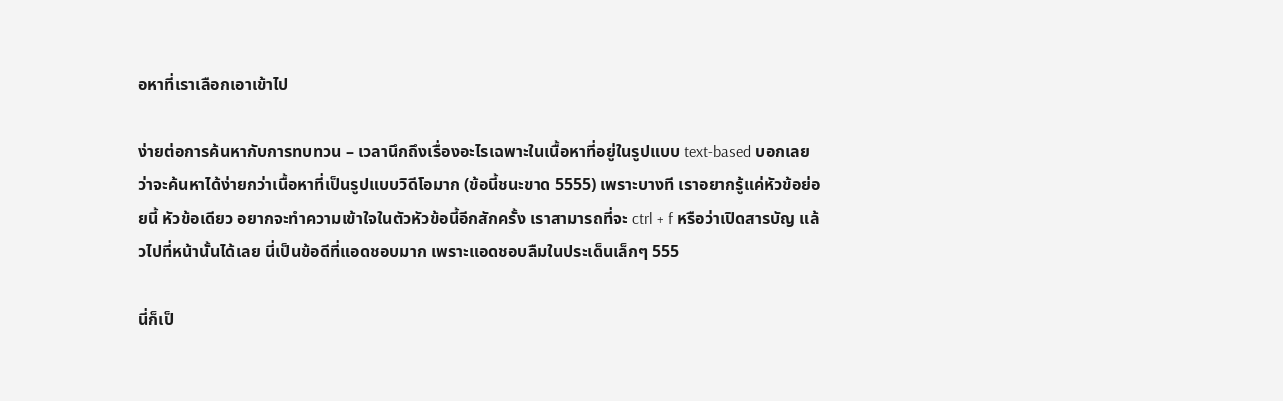อหาที่เราเลือกเอาเข้าไป

ง่ายต่อการค้นหากับการทบทวน – เวลานึกถึงเรื่องอะไรเฉพาะในเนื้อหาที่อยู่ในรูปแบบ text-based บอกเลยว่าจะค้นหาได้ง่ายกว่าเนื้อหาที่เป็นรูปแบบวิดีโอมาก (ข้อนี้ชนะขาด 5555) เพราะบางที เราอยากรู้แค่หัวข้อย่อยนี้ หัวข้อเดียว อยากจะทำความเข้าใจในตัวหัวข้อนี้อีกสักครั้ง เราสามารถที่จะ ctrl + f หรือว่าเปิดสารบัญ แล้วไปที่หน้านั้นได้เลย นี่เป็นข้อดีที่แอดชอบมาก เพราะแอดชอบลืมในประเด็นเล็กๆ 555

นี่ก็เป็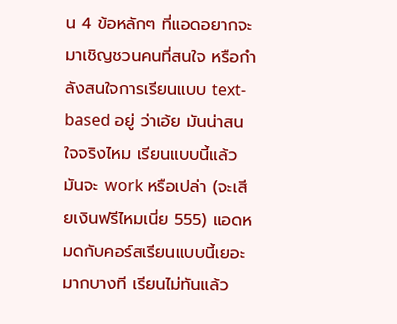น 4 ข้อหลักๆ ที่แอดอยากจะมาเชิญชวนคนที่สนใจ หรือกำลังสนใจการเรียนแบบ text-based อยู่ ว่าเอ้ย มันน่าสนใจจริงไหม เรียนแบบนี้แล้วมันจะ work หรือเปล่า (จะเสียเงินฟรีไหมเนี่ย 555) แอดหมดกับคอร์สเรียนแบบนี้เยอะมากบางที เรียนไม่ทันแล้ว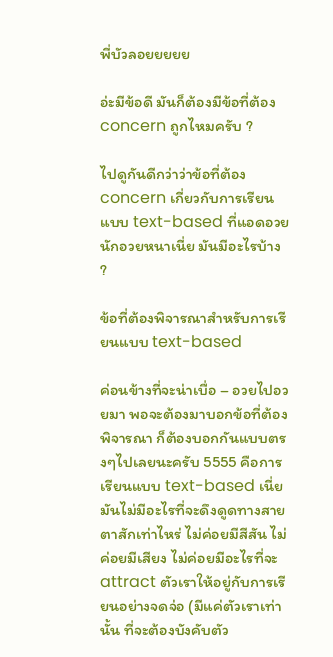พี่บัวลอยยยยย

อ่ะมีข้อดี มันก็ต้องมีข้อที่ต้อง concern ถูกไหมครับ ?

ไปดูกันดีกว่าว่าข้อที่ต้อง concern เกี่ยวกับการเรียนแบบ text-based ที่แอดอวยนักอวยหนาเนี่ย มันมีอะไรบ้าง ?

ข้อที่ต้องพิจารณาสำหรับการเรียนแบบ text-based

ค่อนข้างที่จะน่าเบื่อ – อวยไปอวยมา พอจะต้องมาบอกข้อที่ต้องพิจารณา ก็ต้องบอกกันแบบตรงๆไปเลยนะครับ 5555 คือการเรียนแบบ text-based เนี่ย มันไม่มีอะไรที่จะดึงดูดทางสายตาสักเท่าไหร่ ไม่ค่อยมีสีสัน ไม่ค่อยมีเสียง ไม่ค่อยมีอะไรที่จะ attract ตัวเราให้อยู่กับการเรียนอย่างจดจ่อ (มีแค่ตัวเราเท่านั้น ที่จะต้องบังคับตัว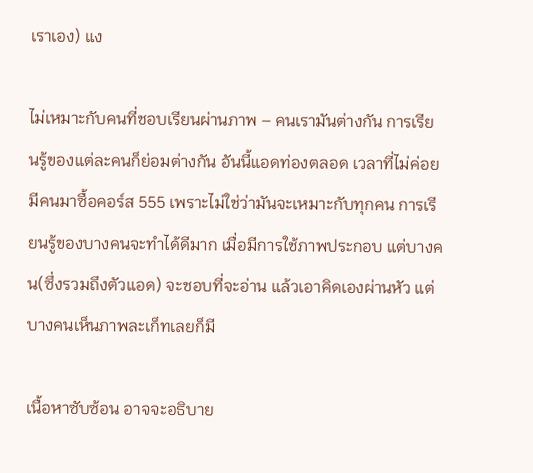เราเอง) แง

ไม่เหมาะกับคนที่ชอบเรียนผ่านภาพ – คนเรามันต่างกัน การเรียนรู้ของแต่ละคนก็ย่อมต่างกัน อันนี้แอดท่องตลอด เวลาที่ไม่ค่อยมีคนมาซื้อคอร์ส 555 เพราะไม่ใช่ว่ามันจะเหมาะกับทุกคน การเรียนรู้ของบางคนจะทำได้ดีมาก เมื่อมีการใช้ภาพประกอบ แต่บางคน(ซึ่งรวมถึงตัวแอด) จะชอบที่จะอ่าน แล้วเอาคิดเองผ่านหัว แต่บางคนเห็นภาพละเก็ทเลยก็มี

เนื้อหาซับซ้อน อาจจะอธิบาย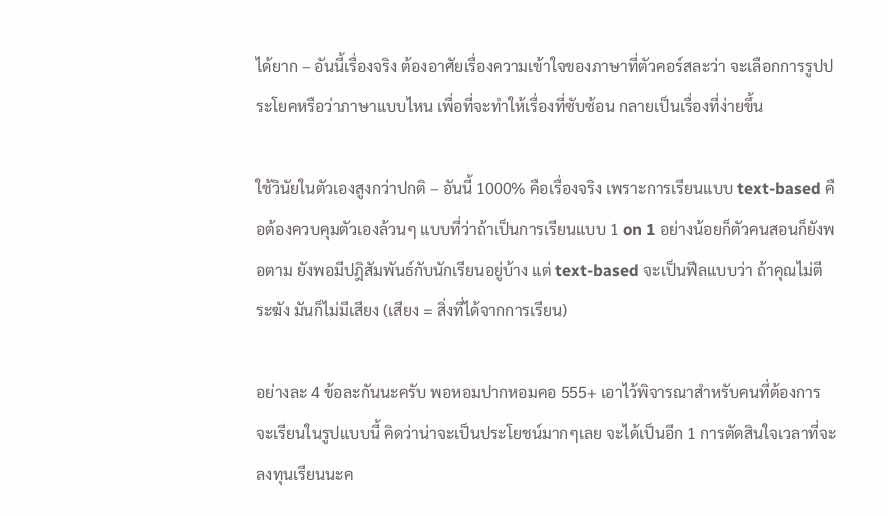ได้ยาก – อันนี้เรื่องจริง ต้องอาศัยเรื่องความเข้าใจของภาษาที่ตัวคอร์สละว่า จะเลือกการรูปประโยคหรือว่าภาษาแบบไหน เพื่อที่จะทำให้เรื่องที่ซับซ้อน กลายเป็นเรื่องที่ง่ายขึ้น

ใช้วินัยในตัวเองสูงกว่าปกติ – อันนี้ 1000% คือเรื่องจริง เพราะการเรียนแบบ text-based คือต้องควบคุมตัวเองล้วนๆ แบบที่ว่าถ้าเป็นการเรียนแบบ 1 on 1 อย่างน้อยก็ตัวคนสอนก็ยังพอตาม ยังพอมีปฎิสัมพันธ์กับนักเรียนอยู่บ้าง แต่ text-based จะเป็นฟีลแบบว่า ถ้าคุณไม่ตีระฆัง มันก็ไม่มีเสียง (เสียง = สิ่งที่ได้จากการเรียน)

อย่างละ 4 ข้อละกันนะครับ พอหอมปากหอมคอ 555+ เอาไว้พิจารณาสำหรับคนที่ต้องการจะเรียนในรูปแบบนี้ คิดว่าน่าจะเป็นประโยชน์มากๆเลย จะได้เป็นอีก 1 การตัดสินใจเวลาที่จะลงทุนเรียนนะค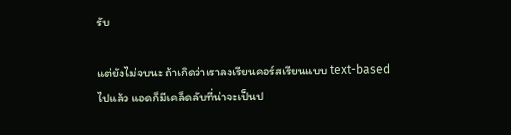รับ

แต่ยังไม่จบนะ ถ้าเกิดว่าเราลงเรียนคอร์สเรียนแบบ text-based ไปแล้ว แอดก็มีเคล็ดลับที่น่าจะเป็นป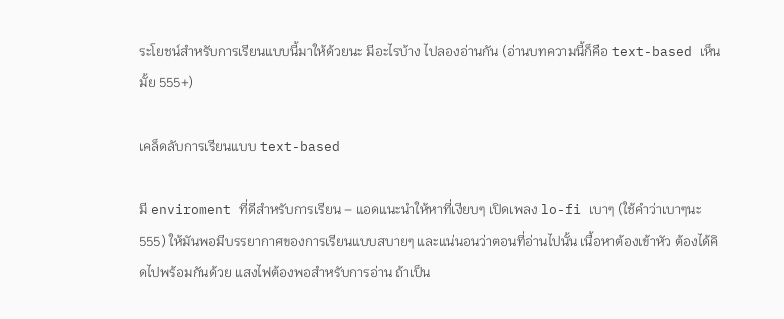ระโยชน์สำหรับการเรียนแบบนี้มาให้ด้วยนะ มีอะไรบ้าง ไปลองอ่านกัน (อ่านบทความนี้ก็คือ text-based เห็นมั้ย 555+)

เคล็ดลับการเรียนแบบ text-based

มี enviroment ที่ดีสำหรับการเรียน – แอดแนะนำให้หาที่เงียบๆ เปิดเพลง lo-fi เบาๆ (ใช้คำว่าเบาๆนะ 555) ให้มันพอมีบรรยากาศของการเรียนแบบสบายๆ และแน่นอนว่าตอนที่อ่านไปนั้น เนื้อหาต้องเข้าหัว ต้องได้คิดไปพร้อมกันด้วย แสงไฟต้องพอสำหรับการอ่าน ถ้าเป็น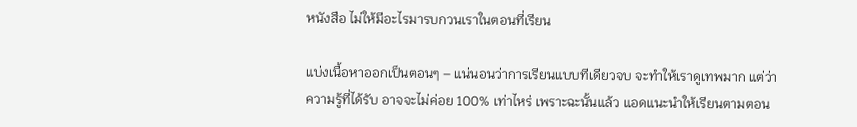หนังสือ ไม่ให้มีอะไรมารบกวนเราในตอนที่เรียน

แบ่งเนื้อหาออกเป็นตอนๆ – แน่นอนว่าการเรียนแบบทีเดียวจบ จะทำให้เราดูเทพมาก แต่ว่าความรู้ที่ได้รับ อาจจะไม่ค่อย 100% เท่าไหร่ เพราะฉะนั้นแล้ว แอดแนะนำให้เรียนตามตอน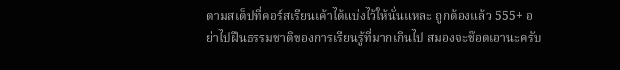ตามสเต็ปที่คอร์สเรียนเค้าได้แบ่งไว้ให้นั่นแหละ ถูกต้องแล้ว 555+ อย่าไปฝืนธรรมชาติของการเรียนรู้ที่มากเกินไป สมองจะช๊อตเอานะครับ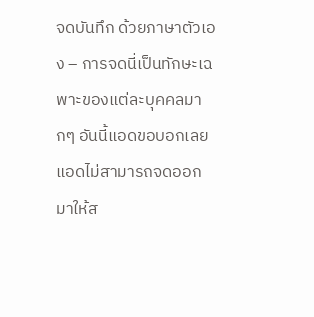จดบันทึก ด้วยภาษาตัวเอง – การจดนี่เป็นทักษะเฉพาะของแต่ละบุคคลมากๆ อันนี้แอดขอบอกเลย แอดไม่สามารถจดออกมาให้ส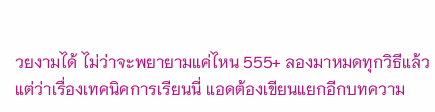วยงามได้ ไม่ว่าจะพยายามแค่ไหน 555+ ลองมาหมดทุกวิธีแล้ว แต่ว่าเรื่องเทคนิคการเรียนนี่ แอดต้องเขียนแยกอีกบทความ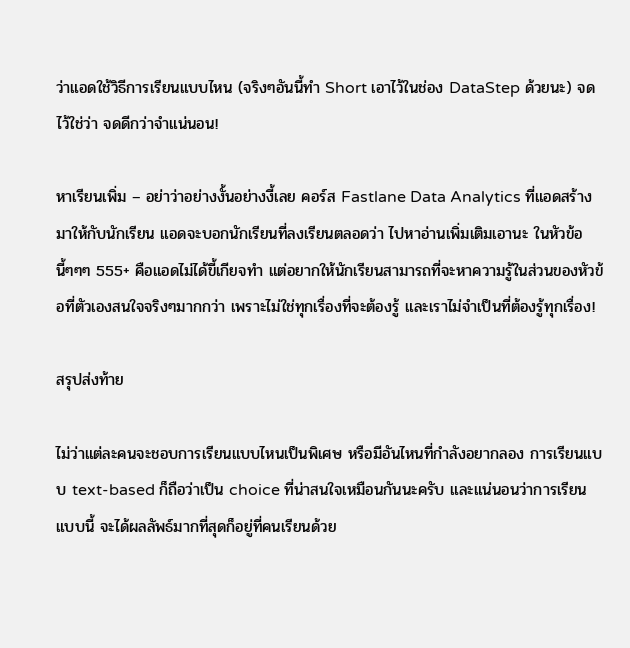ว่าแอดใช้วิธีการเรียนแบบไหน (จริงๆอันนี้ทำ Short เอาไว้ในช่อง DataStep ด้วยนะ) จดไว้ใช่ว่า จดดีกว่าจำแน่นอน!

หาเรียนเพิ่ม – อย่าว่าอย่างงั้นอย่างงี้เลย คอร์ส Fastlane Data Analytics ที่แอดสร้างมาให้กับนักเรียน แอดจะบอกนักเรียนที่ลงเรียนตลอดว่า ไปหาอ่านเพิ่มเติมเอานะ ในหัวข้อนี้ๆๆๆ 555+ คือแอดไม่ได้ขี้เกียจทำ แต่อยากให้นักเรียนสามารถที่จะหาความรู้ในส่วนของหัวข้อที่ตัวเองสนใจจริงๆมากกว่า เพราะไม่ใช่ทุกเรื่องที่จะต้องรู้ และเราไม่จำเป็นที่ต้องรู้ทุกเรื่อง!

สรุปส่งท้าย

ไม่ว่าแต่ละคนจะชอบการเรียนแบบไหนเป็นพิเศษ หรือมีอันไหนที่กำลังอยากลอง การเรียนแบบ text-based ก็ถือว่าเป็น choice ที่น่าสนใจเหมือนกันนะครับ และแน่นอนว่าการเรียนแบบนี้ จะได้ผลลัพธ์มากที่สุดก็อยู่ที่คนเรียนด้วย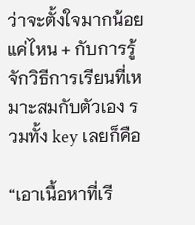ว่าจะตั้งใจมากน้อยแค่ไหน + กับการรู้จักวิธีการเรียนที่เหมาะสมกับตัวเอง รวมทั้ง key เลยก็คือ

“เอาเนื้อหาที่เรี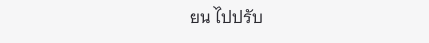ยน ไปปรับ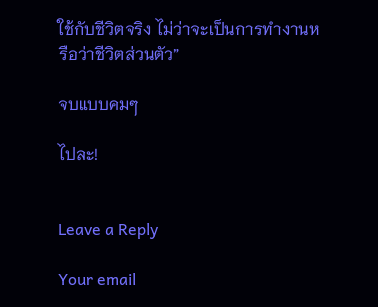ใช้กับชีวิตจริง ไม่ว่าจะเป็นการทำงานหรือว่าชีวิตส่วนตัว”

จบแบบคมๆ

ไปละ!


Leave a Reply

Your email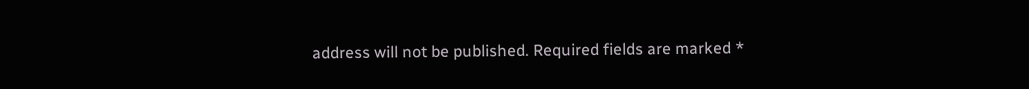address will not be published. Required fields are marked *